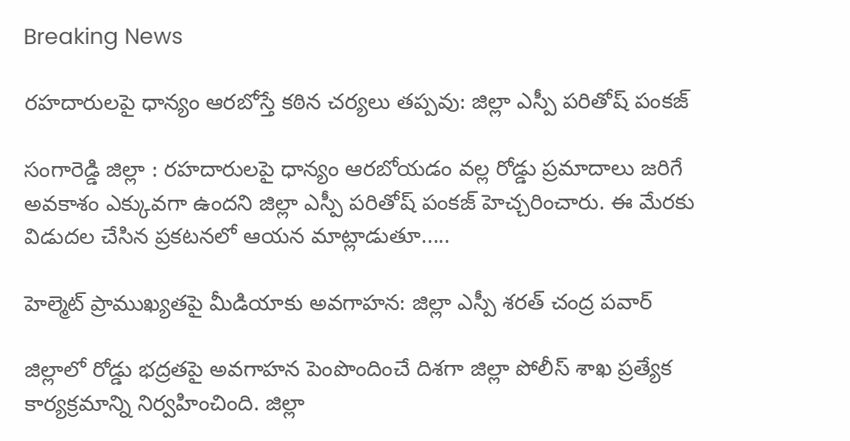Breaking News

రహదారులపై ధాన్యం ఆరబోస్తే కఠిన చర్యలు తప్పవు: జిల్లా ఎస్పీ పరితోష్ పంకజ్

సంగారెడ్డి జిల్లా : రహదారులపై ధాన్యం ఆరబోయడం వల్ల రోడ్డు ప్రమాదాలు జరిగే అవకాశం ఎక్కువగా ఉందని జిల్లా ఎస్పీ పరితోష్ పంకజ్ హెచ్చరించారు. ఈ మేరకు విడుదల చేసిన ప్రకటనలో ఆయన మాట్లాడుతూ.....

హెల్మెట్ ప్రాముఖ్యతపై మీడియాకు అవగాహన: జిల్లా ఎస్పీ శరత్ చంద్ర పవార్

జిల్లాలో రోడ్డు భద్రతపై అవగాహన పెంపొందించే దిశగా జిల్లా పోలీస్ శాఖ ప్రత్యేక కార్యక్రమాన్ని నిర్వహించింది. జిల్లా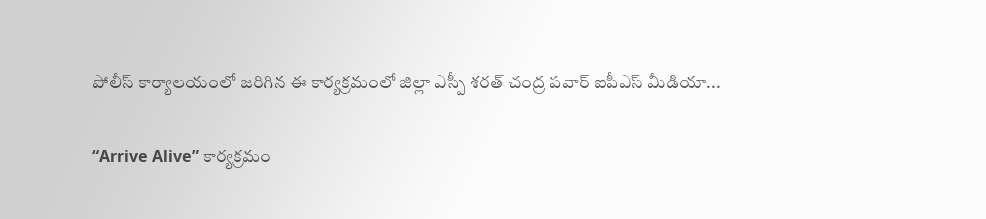పోలీస్ కార్యాలయంలో జరిగిన ఈ కార్యక్రమంలో జిల్లా ఎస్పీ శరత్ చంద్ర పవార్ ఐపీఎస్ మీడియా...

“Arrive Alive” కార్యక్రమం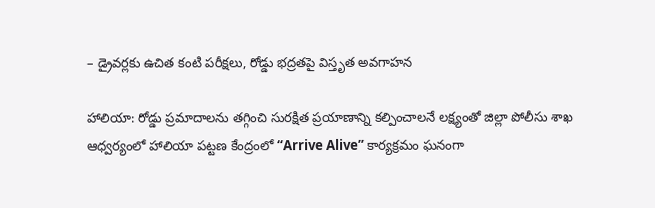– డ్రైవర్లకు ఉచిత కంటి పరీక్షలు, రోడ్డు భద్రతపై విస్తృత అవగాహన

హాలియా: రోడ్డు ప్రమాదాలను తగ్గించి సురక్షిత ప్రయాణాన్ని కల్పించాలనే లక్ష్యంతో జిల్లా పోలీసు శాఖ ఆధ్వర్యంలో హాలియా పట్టణ కేంద్రంలో “Arrive Alive” కార్యక్రమం ఘనంగా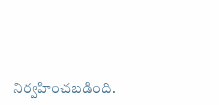నిర్వహించబడింది.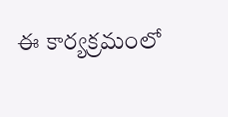ఈ కార్యక్రమంలో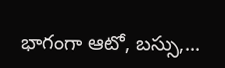భాగంగా ఆటో, బస్సు,...